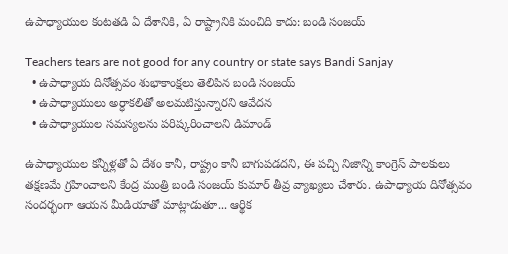ఉపాధ్యాయుల కంటతడి ఏ దేశానికి, ఏ రాష్ట్రానికి మంచిది కాదు: బండి సంజయ్

Teachers tears are not good for any country or state says Bandi Sanjay
  • ఉపాధ్యాయ దినోత్సవం శుభాకాంక్షలు తెలిపిన బండి సంజయ్
  • ఉపాధ్యాయులు అర్ధాకలితో అలమటిస్తున్నారని ఆవేదన
  • ఉపాధ్యాయుల సమస్యలను పరిష్కరించాలని డిమాండ్

ఉపాధ్యాయుల కన్నీళ్లతో ఏ దేశం కానీ, రాష్ట్రం కానీ బాగుపడదని, ఈ పచ్చి నిజాన్ని కాంగ్రెస్ పాలకులు తక్షణమే గ్రహించాలని కేంద్ర మంత్రి బండి సంజయ్ కుమార్ తీవ్ర వ్యాఖ్యలు చేశారు. ఉపాధ్యాయ దినోత్సవం సందర్భంగా ఆయన మీడియాతో మాట్లాడుతూ... ఆర్థిక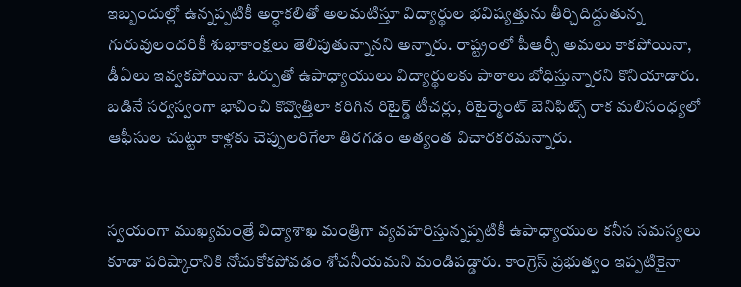ఇబ్బందుల్లో ఉన్నప్పటికీ అర్ధాకలితో అలమటిస్తూ విద్యార్థుల భవిష్యత్తును తీర్చిదిద్దుతున్న గురువులందరికీ శుభాకాంక్షలు తెలిపుతున్నానని అన్నారు. రాష్ట్రంలో పీఆర్సీ అమలు కాకపోయినా, డీఏలు ఇవ్వకపోయినా ఓర్పుతో ఉపాధ్యాయులు విద్యార్థులకు పాఠాలు బోధిస్తున్నారని కొనియాడారు. బడినే సర్వస్వంగా భావించి కొవ్వొత్తిలా కరిగిన రిటైర్డ్ టీచర్లు, రిటైర్మెంట్ బెనిఫిట్స్ రాక మలిసంధ్యలో ఆఫీసుల చుట్టూ కాళ్లకు చెప్పులరిగేలా తిరగడం అత్యంత విచారకరమన్నారు.


స్వయంగా ముఖ్యమంత్రే విద్యాశాఖ మంత్రిగా వ్యవహరిస్తున్నప్పటికీ ఉపాధ్యాయుల కనీస సమస్యలు కూడా పరిష్కారానికి నోచుకోకపోవడం శోచనీయమని మండిపడ్డారు. కాంగ్రెస్ ప్రభుత్వం ఇప్పటికైనా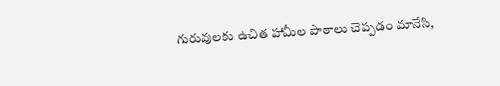గురువులకు ఉచిత హామీల పాఠాలు చెప్పడం మానేసి,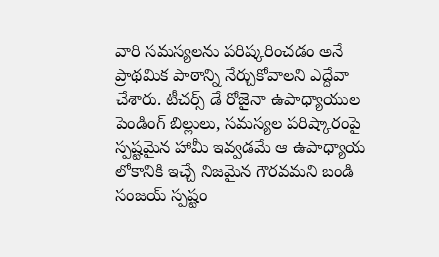వారి సమస్యలను పరిష్కరించడం అనే ప్రాథమిక పాఠాన్ని నేర్చుకోవాలని ఎద్దేవా చేశారు. టీచర్స్ డే రోజైనా ఉపాధ్యాయుల పెండింగ్ బిల్లులు, సమస్యల పరిష్కారంపై స్పష్టమైన హామీ ఇవ్వడమే ఆ ఉపాధ్యాయ లోకానికి ఇచ్చే నిజమైన గౌరవమని బండి సంజయ్ స్పష్టం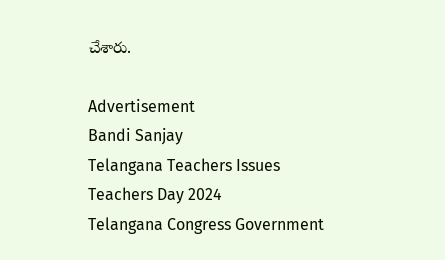చేశారు.

Advertisement
Bandi Sanjay
Telangana Teachers Issues
Teachers Day 2024
Telangana Congress Government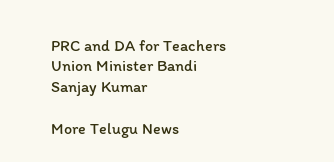PRC and DA for Teachers
Union Minister Bandi Sanjay Kumar

More Telugu News